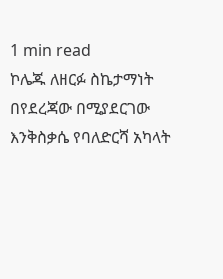1 min read
ኮሌጁ ለዘርፉ ስኬታማነት በየደረጃው በሚያደርገው እንቅስቃሴ የባለድርሻ አካላት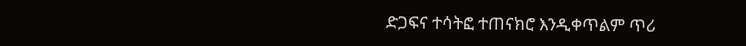ድጋፍና ተሳትፎ ተጠናክሮ እንዲቀጥልም ጥሪ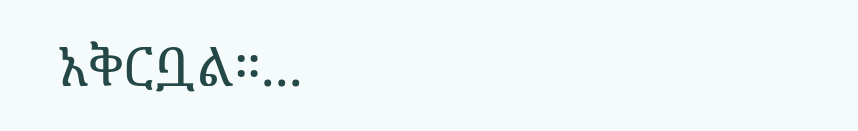አቅርቧል።...